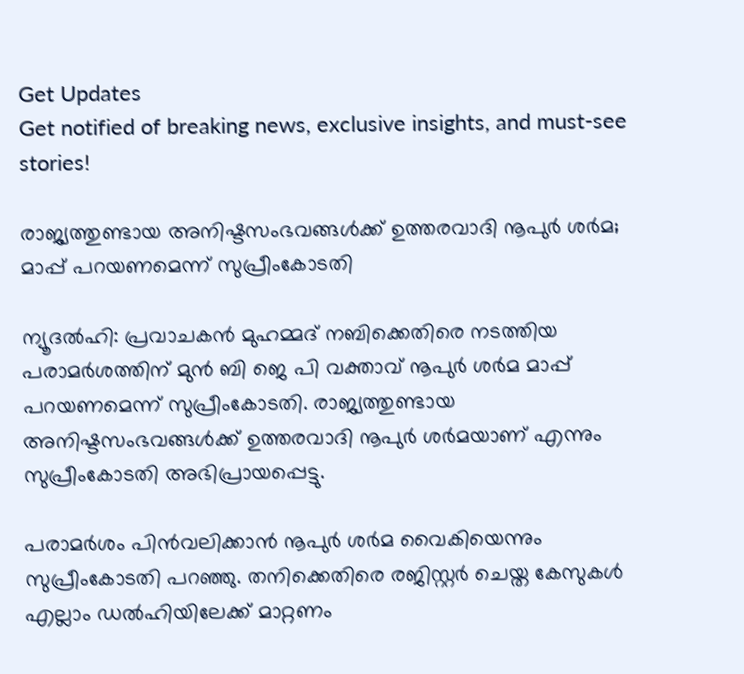Get Updates
Get notified of breaking news, exclusive insights, and must-see stories!

രാജ്യത്തുണ്ടായ അനിഷ്ടസംഭവങ്ങള്‍ക്ക് ഉത്തരവാദി നൂപുര്‍ ശര്‍മ; മാപ്പ് പറയണമെന്ന് സുപ്രീംകോടതി

ന്യൂദല്‍ഹി: പ്രവാചകന്‍ മുഹമ്മദ് നബിക്കെതിരെ നടത്തിയ പരാമര്‍ശത്തിന് മുന്‍ ബി ജെ പി വക്താവ് നൂപുര്‍ ശര്‍മ മാപ്പ് പറയണമെന്ന് സുപ്രീംകോടതി. രാജ്യത്തുണ്ടായ അനിഷ്ടസംഭവങ്ങള്‍ക്ക് ഉത്തരവാദി നൂപുര്‍ ശര്‍മയാണ് എന്നും സുപ്രീംകോടതി അഭിപ്രായപ്പെട്ടു.

പരാമര്‍ശം പിന്‍വലിക്കാന്‍ നൂപുര്‍ ശര്‍മ വൈകിയെന്നും സുപ്രീംകോടതി പറഞ്ഞു. തനിക്കെതിരെ രജിസ്റ്റര്‍ ചെയ്ത കേസുകള്‍ എല്ലാം ഡല്‍ഹിയിലേക്ക് മാറ്റണം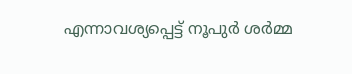എന്നാവശ്യപ്പെട്ട് നൂപുര്‍ ശര്‍മ്മ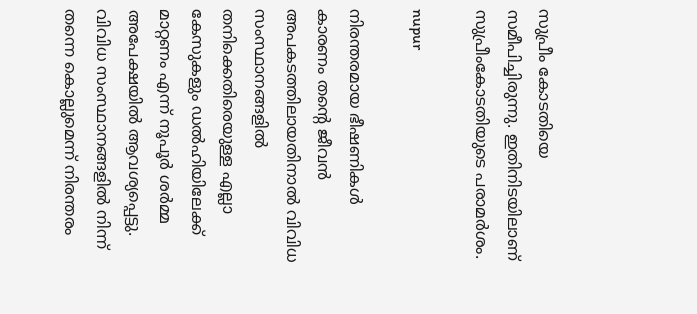സുപ്രീം കോടതിയെ സമീപിച്ചിരുന്നു. ഇതിനിടയിലാണ് സുപ്രീംകോടതിയുടെ പരാമര്‍ശം.

nupur

നിരന്തരമായ ഭീഷണികള്‍ കാരണം തന്റെ ജീവന്‍ അപകടത്തിലായതിനാല്‍ വിവിധ സംസ്ഥാനങ്ങളില്‍ തനിക്കെതിരെയുള്ള എല്ലാ കേസുകളും ഡല്‍ഹിയിലേക്ക് മാറ്റണം എന്ന് നൂപൂര്‍ ശര്‍മ്മ അപേക്ഷയില്‍ ആവശ്യപ്പെട്ടു. വിവിധ സംസ്ഥാനങ്ങളില്‍ നിന്ന് തന്നെ കൊല്ലുമെന്ന് നിരന്തരം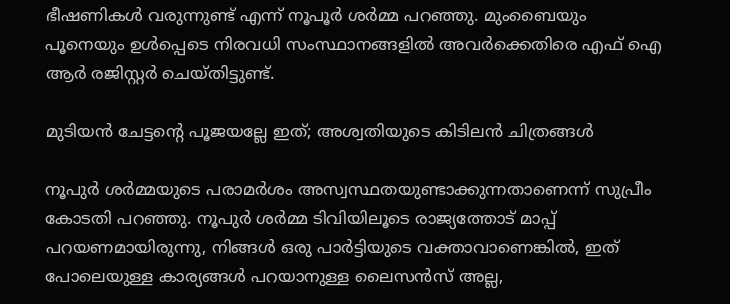ഭീഷണികള്‍ വരുന്നുണ്ട് എന്ന് നൂപൂര്‍ ശര്‍മ്മ പറഞ്ഞു. മുംബൈയും പൂനെയും ഉള്‍പ്പെടെ നിരവധി സംസ്ഥാനങ്ങളില്‍ അവര്‍ക്കെതിരെ എഫ് ഐ ആര്‍ രജിസ്റ്റര്‍ ചെയ്തിട്ടുണ്ട്.

മുടിയന്‍ ചേട്ടന്റെ പൂജയല്ലേ ഇത്; അശ്വതിയുടെ കിടിലന്‍ ചിത്രങ്ങള്‍

നൂപുര്‍ ശര്‍മ്മയുടെ പരാമര്‍ശം അസ്വസ്ഥതയുണ്ടാക്കുന്നതാണെന്ന് സുപ്രീം കോടതി പറഞ്ഞു. നൂപുര്‍ ശര്‍മ്മ ടിവിയിലൂടെ രാജ്യത്തോട് മാപ്പ് പറയണമായിരുന്നു, നിങ്ങള്‍ ഒരു പാര്‍ട്ടിയുടെ വക്താവാണെങ്കില്‍, ഇത് പോലെയുള്ള കാര്യങ്ങള്‍ പറയാനുള്ള ലൈസന്‍സ് അല്ല,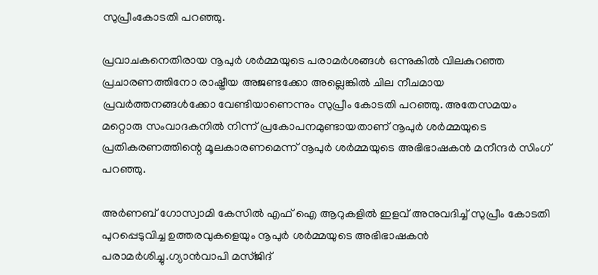സുപ്രീംകോടതി പറഞ്ഞു.

പ്രവാചകനെതിരായ നൂപുര്‍ ശര്‍മ്മയുടെ പരാമര്‍ശങ്ങള്‍ ഒന്നുകില്‍ വിലകുറഞ്ഞ പ്രചാരണത്തിനോ രാഷ്ട്രീയ അജണ്ടക്കോ അല്ലെങ്കില്‍ ചില നീചമായ പ്രവര്‍ത്തനങ്ങള്‍ക്കോ വേണ്ടിയാണെന്നും സുപ്രീം കോടതി പറഞ്ഞു. അതേസമയം മറ്റൊരു സംവാദകനില്‍ നിന്ന് പ്രകോപനമുണ്ടായതാണ് നൂപുര്‍ ശര്‍മ്മയുടെ പ്രതികരണത്തിന്റെ മൂലകാരണമെന്ന് നൂപുര്‍ ശര്‍മ്മയുടെ അഭിഭാഷകന്‍ മനീന്ദര്‍ സിംഗ് പറഞ്ഞു.

അര്‍ണബ് ഗോസ്വാമി കേസില്‍ എഫ് ഐ ആറുകളില്‍ ഇളവ് അനുവദിച്ച് സുപ്രീം കോടതി പുറപ്പെടുവിച്ച ഉത്തരവുകളെയും നൂപുര്‍ ശര്‍മ്മയുടെ അഭിഭാഷകന്‍ പരാമര്‍ശിച്ചു.ഗ്യാന്‍വാപി മസ്ജിദ്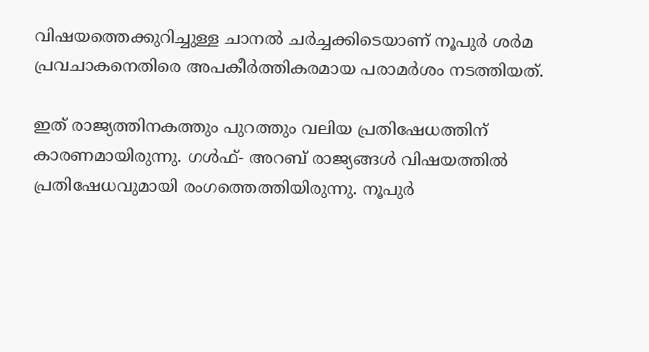വിഷയത്തെക്കുറിച്ചുള്ള ചാനല്‍ ചര്‍ച്ചക്കിടെയാണ് നൂപുര്‍ ശര്‍മ പ്രവചാകനെതിരെ അപകീര്‍ത്തികരമായ പരാമര്‍ശം നടത്തിയത്.

ഇത് രാജ്യത്തിനകത്തും പുറത്തും വലിയ പ്രതിഷേധത്തിന് കാരണമായിരുന്നു. ഗള്‍ഫ്- അറബ് രാജ്യങ്ങള്‍ വിഷയത്തില്‍ പ്രതിഷേധവുമായി രംഗത്തെത്തിയിരുന്നു. നൂപുര്‍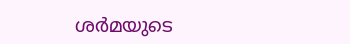ശര്‍മയുടെ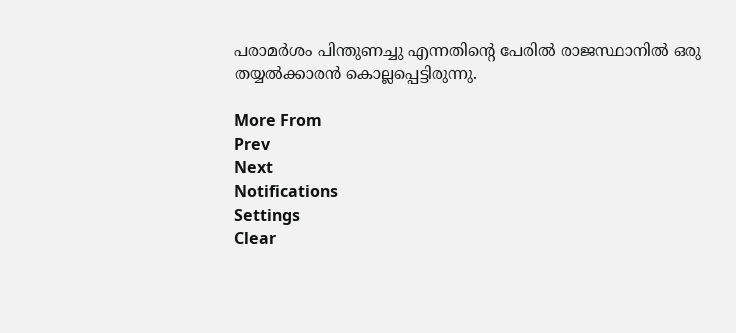പരാമര്‍ശം പിന്തുണച്ചു എന്നതിന്റെ പേരില്‍ രാജസ്ഥാനില്‍ ഒരു തയ്യല്‍ക്കാരന്‍ കൊല്ലപ്പെട്ടിരുന്നു.

More From
Prev
Next
Notifications
Settings
Clear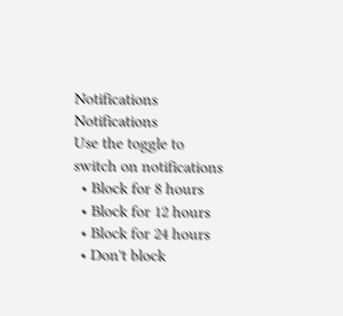Notifications
Notifications
Use the toggle to switch on notifications
  • Block for 8 hours
  • Block for 12 hours
  • Block for 24 hours
  • Don't block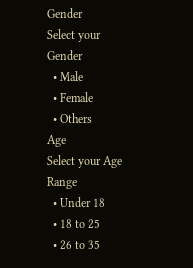Gender
Select your Gender
  • Male
  • Female
  • Others
Age
Select your Age Range
  • Under 18
  • 18 to 25
  • 26 to 35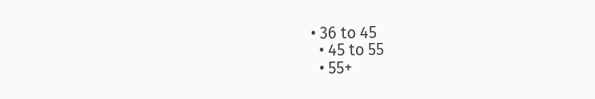• 36 to 45
  • 45 to 55
  • 55+